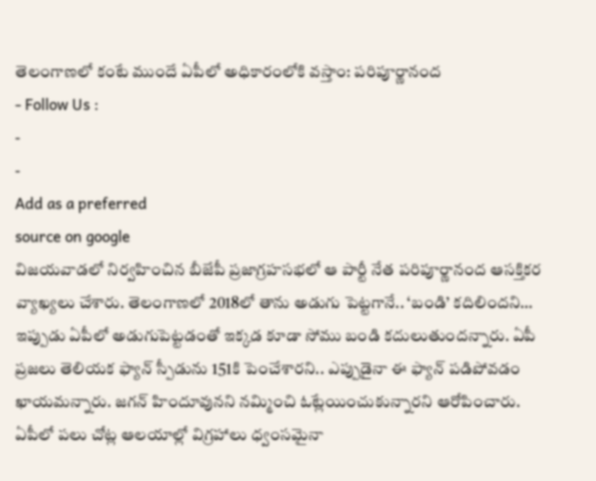తెలంగాణలో కంటే ముందే ఏపీలో అధికారంలోకి వస్తాం: పరిపూర్ణానంద
- Follow Us :
-
-
Add as a preferred
source on google
విజయవాడలో నిర్వహించిన బీజేపీ ప్రజాగ్రహసభలో ఆ పార్టీ నేత పరిపూర్ణానంద ఆసక్తికర వ్యాఖ్యలు చేశారు. తెలంగాణలో 2018లో తాను అడుగు పెట్టగానే.. ‘బండి’ కదిలిందని… ఇప్పుడు ఏపీలో అడుగుపెట్టడంతో ఇక్కడ కూడా సోము బండి కదులుతుందన్నారు. ఏపీ ప్రజలు తెలియక ఫ్యాన్ స్పీడును 151కి పెంచేశారని.. ఎప్పుడైనా ఈ ఫ్యాన్ పడిపోవడం ఖాయమన్నారు. జగన్ హిందూవునని నమ్మించి ఓట్లేయించుకున్నారని ఆరోపించారు. ఏపీలో పలు చోట్ల ఆలయాల్లో విగ్రహాలు ధ్వంసమైనా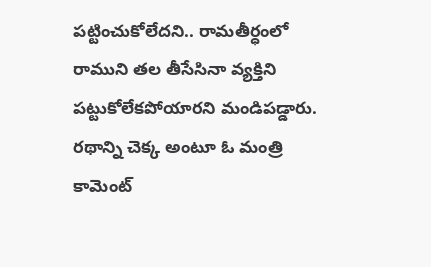పట్టించుకోలేదని.. రామతీర్ధంలో రాముని తల తీసేసినా వ్యక్తిని పట్టుకోలేకపోయారని మండిపడ్డారు. రథాన్ని చెక్క అంటూ ఓ మంత్రి కామెంట్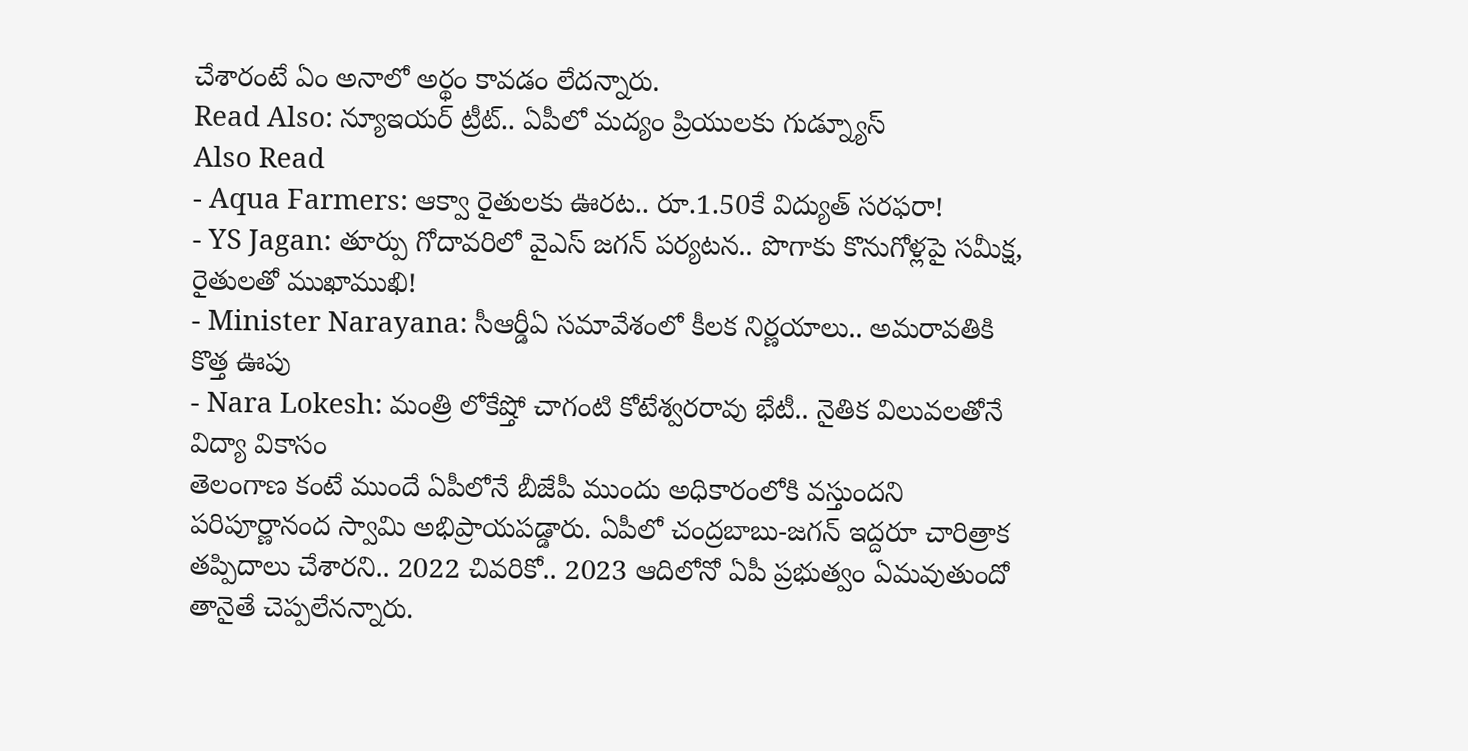చేశారంటే ఏం అనాలో అర్థం కావడం లేదన్నారు.
Read Also: న్యూఇయర్ ట్రీట్.. ఏపీలో మద్యం ప్రియులకు గుడ్న్యూస్
Also Read
- Aqua Farmers: ఆక్వా రైతులకు ఊరట.. రూ.1.50కే విద్యుత్ సరఫరా!
- YS Jagan: తూర్పు గోదావరిలో వైఎస్ జగన్ పర్యటన.. పొగాకు కొనుగోళ్లపై సమీక్ష, రైతులతో ముఖాముఖి!
- Minister Narayana: సీఆర్డీఏ సమావేశంలో కీలక నిర్ణయాలు.. అమరావతికి కొత్త ఊపు
- Nara Lokesh: మంత్రి లోకేష్తో చాగంటి కోటేశ్వరరావు భేటీ.. నైతిక విలువలతోనే విద్యా వికాసం
తెలంగాణ కంటే ముందే ఏపీలోనే బీజేపీ ముందు అధికారంలోకి వస్తుందని పరిపూర్ణానంద స్వామి అభిప్రాయపడ్డారు. ఏపీలో చంద్రబాబు-జగన్ ఇద్దరూ చారిత్రాక తప్పిదాలు చేశారని.. 2022 చివరికో.. 2023 ఆదిలోనో ఏపీ ప్రభుత్వం ఏమవుతుందో తానైతే చెప్పలేనన్నారు.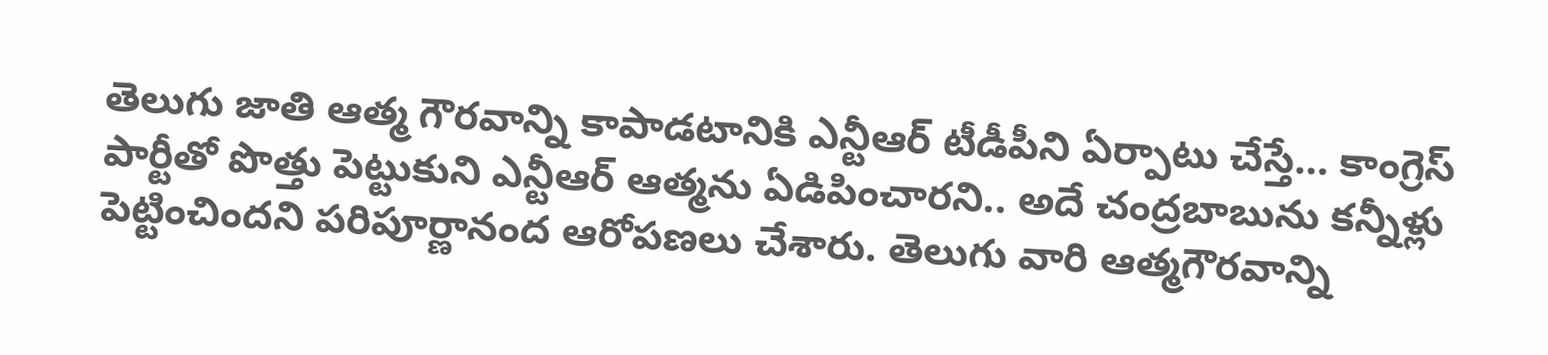తెలుగు జాతి ఆత్మ గౌరవాన్ని కాపాడటానికి ఎన్టీఆర్ టీడీపీని ఏర్పాటు చేస్తే… కాంగ్రెస్ పార్టీతో పొత్తు పెట్టుకుని ఎన్టీఆర్ ఆత్మను ఏడిపించారని.. అదే చంద్రబాబును కన్నీళ్లు పెట్టించిందని పరిపూర్ణానంద ఆరోపణలు చేశారు. తెలుగు వారి ఆత్మగౌరవాన్ని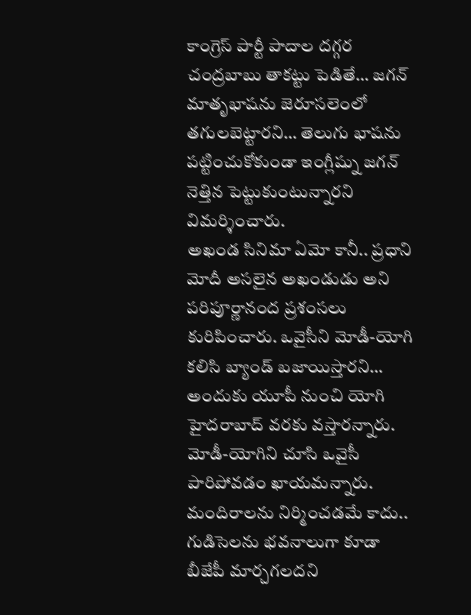కాంగ్రెస్ పార్టీ పాదాల దగ్గర చంద్రబాబు తాకట్టు పెడితే… జగన్ మాతృభాషను జెరూసలెంలో తగులబెట్టారని… తెలుగు భాషను పట్టించుకోకుండా ఇంగ్లీష్ను జగన్ నెత్తిన పెట్టుకుంటున్నారని విమర్శించారు.
అఖండ సినిమా ఏమో కానీ.. ప్రధాని మోదీ అసలైన అఖండుడు అని పరిపూర్ణానంద ప్రశంసలు కురిపించారు. ఒవైసీని మోడీ-యోగి కలిసి బ్యాండ్ బజాయిస్తారని… అందుకు యూపీ నుంచి యోగి హైదరాబాద్ వరకు వస్తారన్నారు. మోడీ-యోగిని చూసి ఒవైసీ పారిపోవడం ఖాయమన్నారు. మందిరాలను నిర్మించడమే కాదు.. గుడిసెలను భవనాలుగా కూడా బీజేపీ మార్చగలదని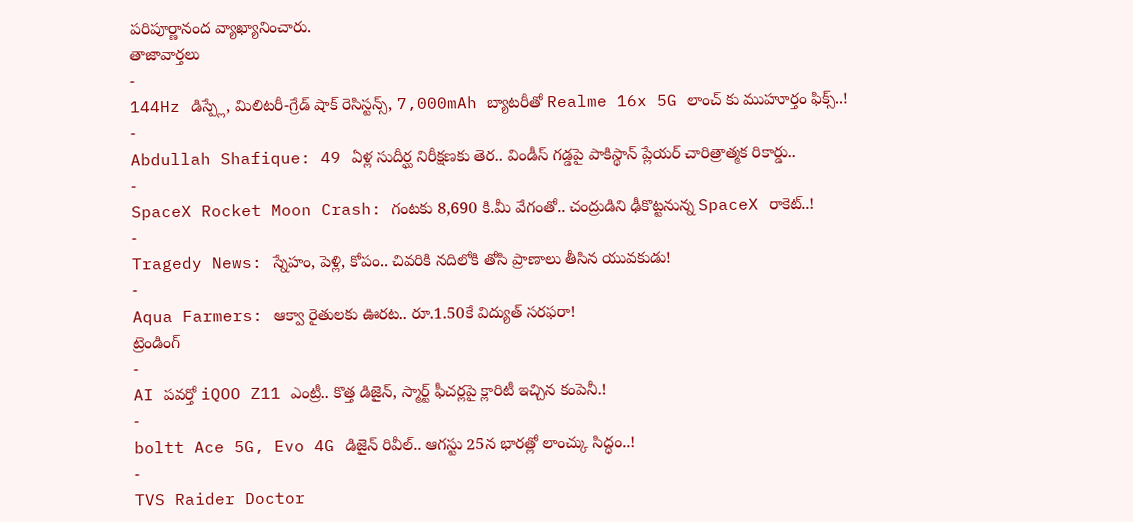పరిపూర్ణానంద వ్యాఖ్యానించారు.
తాజావార్తలు
-
144Hz డిస్ప్లే, మిలిటరీ-గ్రేడ్ షాక్ రెసిస్టన్స్, 7,000mAh బ్యాటరీతో Realme 16x 5G లాంచ్ కు ముహూర్తం ఫిక్స్..!
-
Abdullah Shafique: 49 ఏళ్ల సుదీర్ఘ నిరీక్షణకు తెర.. విండీస్ గడ్డపై పాకిస్థాన్ ప్లేయర్ చారిత్రాత్మక రికార్డు..
-
SpaceX Rocket Moon Crash: గంటకు 8,690 కి.మీ వేగంతో.. చంద్రుడిని ఢీకొట్టనున్న SpaceX రాకెట్..!
-
Tragedy News: స్నేహం, పెళ్లి, కోపం.. చివరికి నదిలోకి తోసి ప్రాణాలు తీసిన యువకుడు!
-
Aqua Farmers: ఆక్వా రైతులకు ఊరట.. రూ.1.50కే విద్యుత్ సరఫరా!
ట్రెండింగ్
-
AI పవర్తో iQOO Z11 ఎంట్రీ.. కొత్త డిజైన్, స్మార్ట్ ఫీచర్లపై క్లారిటీ ఇచ్చిన కంపెనీ.!
-
boltt Ace 5G, Evo 4G డిజైన్ రివీల్.. ఆగస్టు 25న భారత్లో లాంచ్కు సిద్ధం..!
-
TVS Raider Doctor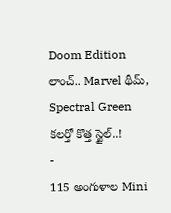Doom Edition లాంచ్.. Marvel థీమ్, Spectral Green కలర్తో కొత్త స్టైల్..!
-
115 అంగుళాల Mini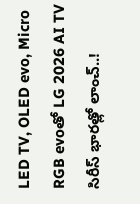LED TV, OLED evo, Micro RGB evoతో LG 2026 AI TV సిరీస్ భారత్లో లాంచ్..!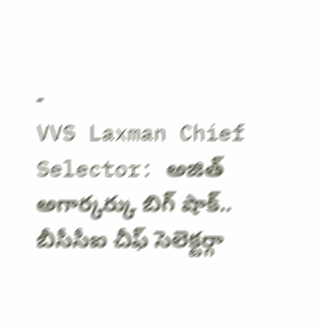-
VVS Laxman Chief Selector: అజిత్ అగార్కర్కు బిగ్ షాక్.. బీసీసీఐ చీఫ్ సెలెక్టర్గా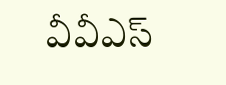వీవీఎస్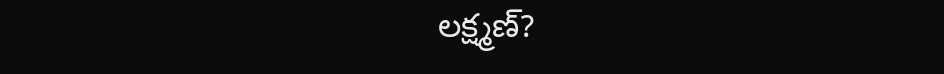లక్ష్మణ్?